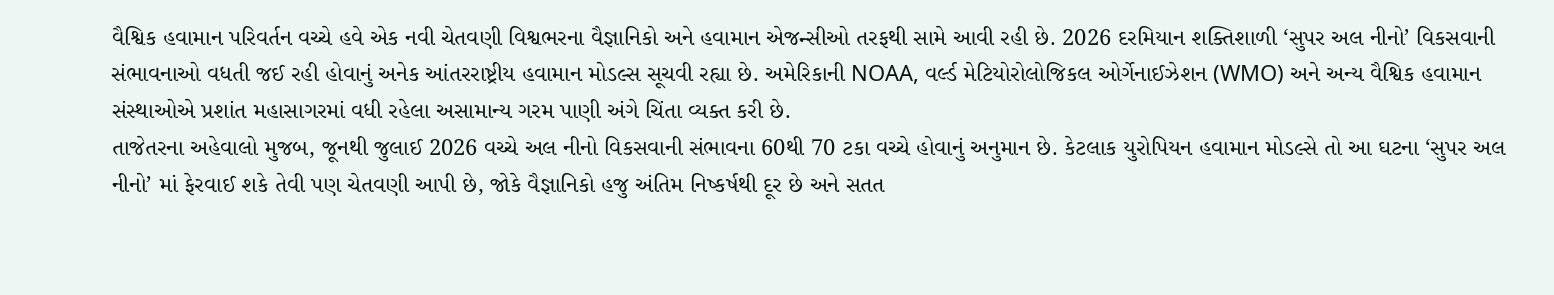વૈશ્વિક હવામાન પરિવર્તન વચ્ચે હવે એક નવી ચેતવણી વિશ્વભરના વૈજ્ઞાનિકો અને હવામાન એજન્સીઓ તરફથી સામે આવી રહી છે. 2026 દરમિયાન શક્તિશાળી ‘સુપર અલ નીનો’ વિકસવાની સંભાવનાઓ વધતી જઈ રહી હોવાનું અનેક આંતરરાષ્ટ્રીય હવામાન મોડલ્સ સૂચવી રહ્યા છે. અમેરિકાની NOAA, વર્લ્ડ મેટિયોરોલોજિકલ ઓર્ગેનાઈઝેશન (WMO) અને અન્ય વૈશ્વિક હવામાન સંસ્થાઓએ પ્રશાંત મહાસાગરમાં વધી રહેલા અસામાન્ય ગરમ પાણી અંગે ચિંતા વ્યક્ત કરી છે.
તાજેતરના અહેવાલો મુજબ, જૂનથી જુલાઈ 2026 વચ્ચે અલ નીનો વિકસવાની સંભાવના 60થી 70 ટકા વચ્ચે હોવાનું અનુમાન છે. કેટલાક યુરોપિયન હવામાન મોડલ્સે તો આ ઘટના ‘સુપર અલ નીનો’ માં ફેરવાઈ શકે તેવી પણ ચેતવણી આપી છે, જોકે વૈજ્ઞાનિકો હજુ અંતિમ નિષ્કર્ષથી દૂર છે અને સતત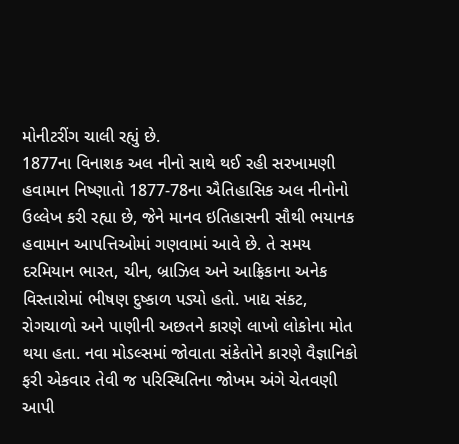મોનીટરીંગ ચાલી રહ્યું છે.
1877ના વિનાશક અલ નીનો સાથે થઈ રહી સરખામણી
હવામાન નિષ્ણાતો 1877-78ના ઐતિહાસિક અલ નીનોનો ઉલ્લેખ કરી રહ્યા છે, જેને માનવ ઇતિહાસની સૌથી ભયાનક હવામાન આપત્તિઓમાં ગણવામાં આવે છે. તે સમય દરમિયાન ભારત, ચીન, બ્રાઝિલ અને આફ્રિકાના અનેક વિસ્તારોમાં ભીષણ દુષ્કાળ પડ્યો હતો. ખાદ્ય સંકટ, રોગચાળો અને પાણીની અછતને કારણે લાખો લોકોના મોત થયા હતા. નવા મોડલ્સમાં જોવાતા સંકેતોને કારણે વૈજ્ઞાનિકો ફરી એકવાર તેવી જ પરિસ્થિતિના જોખમ અંગે ચેતવણી આપી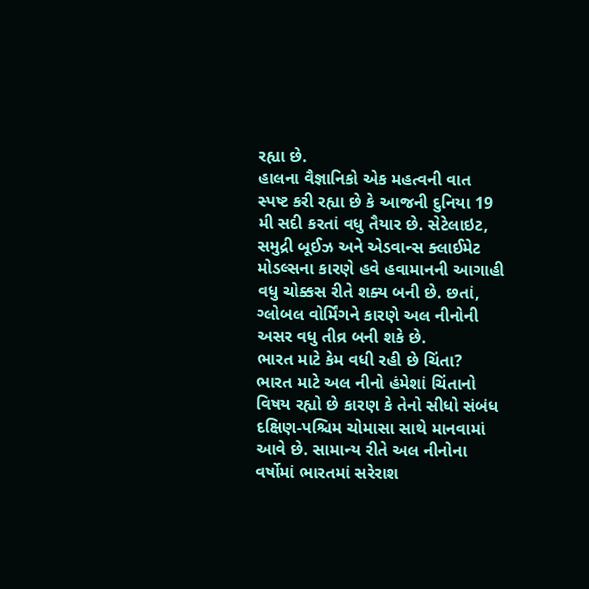રહ્યા છે.
હાલના વૈજ્ઞાનિકો એક મહત્વની વાત સ્પષ્ટ કરી રહ્યા છે કે આજની દુનિયા 19 મી સદી કરતાં વધુ તૈયાર છે. સેટેલાઇટ, સમુદ્રી બૂઈઝ અને એડવાન્સ ક્લાઈમેટ મોડલ્સના કારણે હવે હવામાનની આગાહી વધુ ચોક્કસ રીતે શક્ય બની છે. છતાં, ગ્લોબલ વોર્મિંગને કારણે અલ નીનોની અસર વધુ તીવ્ર બની શકે છે.
ભારત માટે કેમ વધી રહી છે ચિંતા?
ભારત માટે અલ નીનો હંમેશાં ચિંતાનો વિષય રહ્યો છે કારણ કે તેનો સીધો સંબંધ દક્ષિણ-પશ્ચિમ ચોમાસા સાથે માનવામાં આવે છે. સામાન્ય રીતે અલ નીનોના વર્ષોમાં ભારતમાં સરેરાશ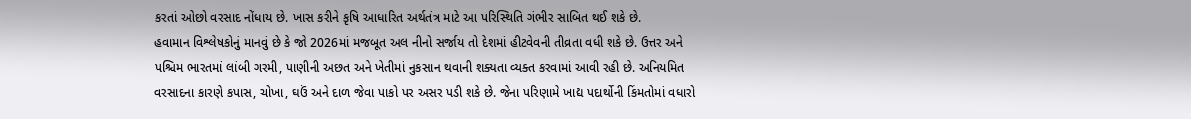કરતાં ઓછો વરસાદ નોંધાય છે. ખાસ કરીને કૃષિ આધારિત અર્થતંત્ર માટે આ પરિસ્થિતિ ગંભીર સાબિત થઈ શકે છે.
હવામાન વિશ્લેષકોનું માનવું છે કે જો 2026માં મજબૂત અલ નીનો સર્જાય તો દેશમાં હીટવેવની તીવ્રતા વધી શકે છે. ઉત્તર અને પશ્ચિમ ભારતમાં લાંબી ગરમી, પાણીની અછત અને ખેતીમાં નુકસાન થવાની શક્યતા વ્યક્ત કરવામાં આવી રહી છે. અનિયમિત વરસાદના કારણે કપાસ, ચોખા, ઘઉં અને દાળ જેવા પાકો પર અસર પડી શકે છે. જેના પરિણામે ખાદ્ય પદાર્થોની કિંમતોમાં વધારો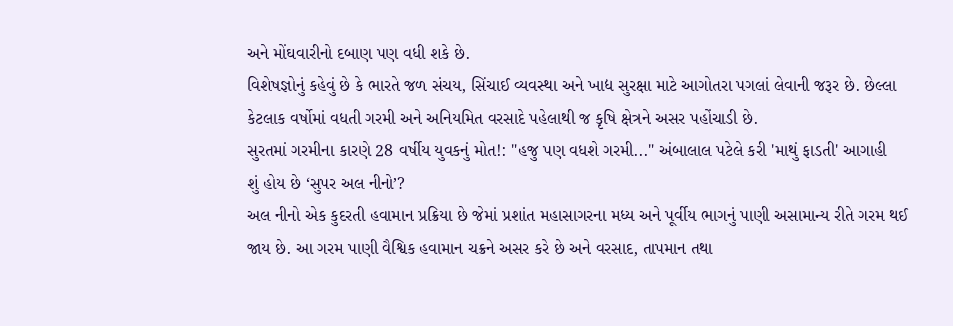અને મોંઘવારીનો દબાણ પણ વધી શકે છે.
વિશેષજ્ઞોનું કહેવું છે કે ભારતે જળ સંચય, સિંચાઈ વ્યવસ્થા અને ખાદ્ય સુરક્ષા માટે આગોતરા પગલાં લેવાની જરૂર છે. છેલ્લા કેટલાક વર્ષોમાં વધતી ગરમી અને અનિયમિત વરસાદે પહેલાથી જ કૃષિ ક્ષેત્રને અસર પહોંચાડી છે.
સુરતમાં ગરમીના કારણે 28 વર્ષીય યુવકનું મોત!: "હજુ પણ વધશે ગરમી..." અંબાલાલ પટેલે કરી 'માથું ફાડતી' આગાહી
શું હોય છે ‘સુપર અલ નીનો’?
અલ નીનો એક કુદરતી હવામાન પ્રક્રિયા છે જેમાં પ્રશાંત મહાસાગરના મધ્ય અને પૂર્વીય ભાગનું પાણી અસામાન્ય રીતે ગરમ થઈ જાય છે. આ ગરમ પાણી વૈશ્વિક હવામાન ચક્રને અસર કરે છે અને વરસાદ, તાપમાન તથા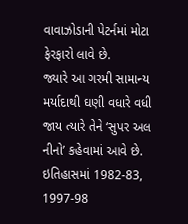વાવાઝોડાની પેટર્નમાં મોટા ફેરફારો લાવે છે.
જ્યારે આ ગરમી સામાન્ય મર્યાદાથી ઘણી વધારે વધી જાય ત્યારે તેને ‘સુપર અલ નીનો’ કહેવામાં આવે છે. ઇતિહાસમાં 1982-83, 1997-98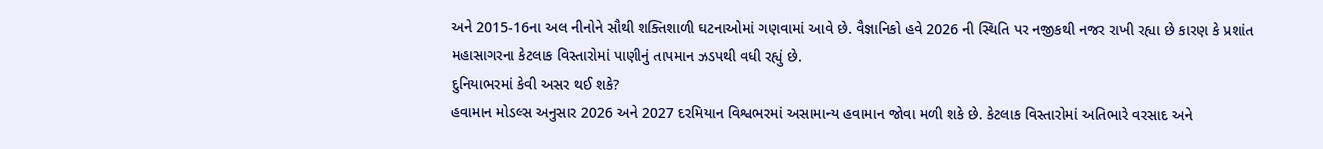અને 2015-16ના અલ નીનોને સૌથી શક્તિશાળી ઘટનાઓમાં ગણવામાં આવે છે. વૈજ્ઞાનિકો હવે 2026 ની સ્થિતિ પર નજીકથી નજર રાખી રહ્યા છે કારણ કે પ્રશાંત મહાસાગરના કેટલાક વિસ્તારોમાં પાણીનું તાપમાન ઝડપથી વધી રહ્યું છે.
દુનિયાભરમાં કેવી અસર થઈ શકે?
હવામાન મોડલ્સ અનુસાર 2026 અને 2027 દરમિયાન વિશ્વભરમાં અસામાન્ય હવામાન જોવા મળી શકે છે. કેટલાક વિસ્તારોમાં અતિભારે વરસાદ અને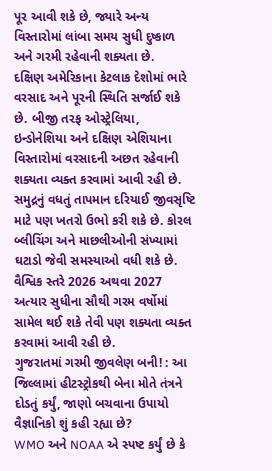પૂર આવી શકે છે, જ્યારે અન્ય વિસ્તારોમાં લાંબા સમય સુધી દુષ્કાળ અને ગરમી રહેવાની શક્યતા છે.
દક્ષિણ અમેરિકાના કેટલાક દેશોમાં ભારે વરસાદ અને પૂરની સ્થિતિ સર્જાઈ શકે છે. બીજી તરફ ઓસ્ટ્રેલિયા, ઇન્ડોનેશિયા અને દક્ષિણ એશિયાના વિસ્તારોમાં વરસાદની અછત રહેવાની શક્યતા વ્યક્ત કરવામાં આવી રહી છે. સમુદ્રનું વધતું તાપમાન દરિયાઈ જીવસૃષ્ટિ માટે પણ ખતરો ઉભો કરી શકે છે. કોરલ બ્લીચિંગ અને માછલીઓની સંખ્યામાં ઘટાડો જેવી સમસ્યાઓ વધી શકે છે.
વૈશ્વિક સ્તરે 2026 અથવા 2027 અત્યાર સુધીના સૌથી ગરમ વર્ષોમાં સામેલ થઈ શકે તેવી પણ શક્યતા વ્યક્ત કરવામાં આવી રહી છે.
ગુજરાતમાં ગરમી જીવલેણ બની! : આ જિલ્લામાં હીટસ્ટ્રોકથી બેના મોતે તંત્રને દોડતું કર્યું, જાણો બચવાના ઉપાયો
વૈજ્ઞાનિકો શું કહી રહ્યા છે?
WMO અને NOAA એ સ્પષ્ટ કર્યું છે કે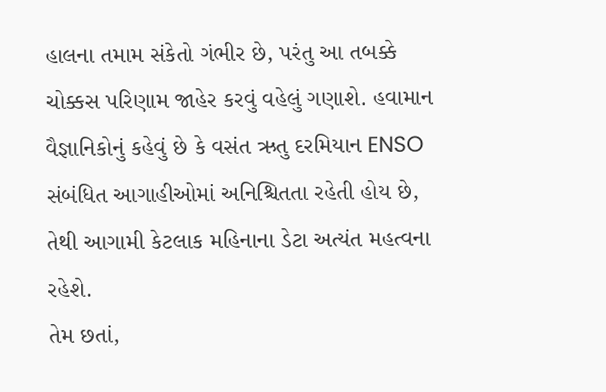હાલના તમામ સંકેતો ગંભીર છે, પરંતુ આ તબક્કે ચોક્કસ પરિણામ જાહેર કરવું વહેલું ગણાશે. હવામાન વૈજ્ઞાનિકોનું કહેવું છે કે વસંત ઋતુ દરમિયાન ENSO સંબંધિત આગાહીઓમાં અનિશ્ચિતતા રહેતી હોય છે, તેથી આગામી કેટલાક મહિનાના ડેટા અત્યંત મહત્વના રહેશે.
તેમ છતાં,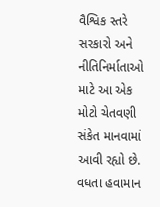વૈશ્વિક સ્તરે સરકારો અને નીતિનિર્માતાઓ માટે આ એક મોટો ચેતવણી સંકેત માનવામાં આવી રહ્યો છે. વધતા હવામાન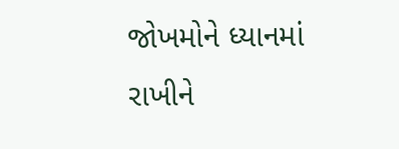જોખમોને ધ્યાનમાં રાખીને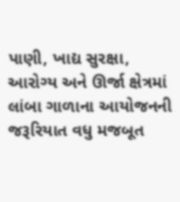પાણી, ખાદ્ય સુરક્ષા, આરોગ્ય અને ઊર્જા ક્ષેત્રમાં લાંબા ગાળાના આયોજનની જરૂરિયાત વધુ મજબૂત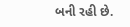બની રહી છે.